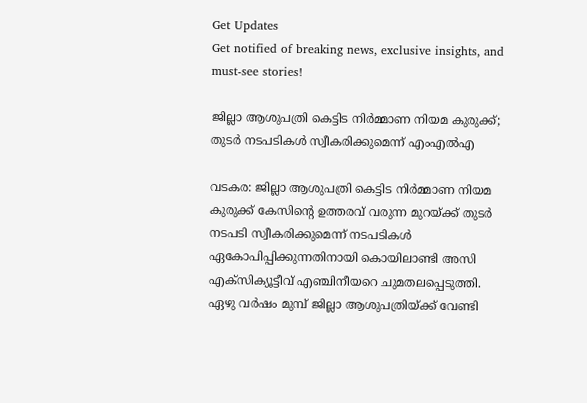Get Updates
Get notified of breaking news, exclusive insights, and must-see stories!

ജില്ലാ ആശുപത്രി കെട്ടിട നിര്‍മ്മാണ നിയമ കുരുക്ക്; തുടർ നടപടികൾ സ്വീകരിക്കുമെന്ന് എംഎൽഎ

വടകര: ജില്ലാ ആശുപത്രി കെട്ടിട നിര്‍മ്മാണ നിയമ കുരുക്ക് കേസിന്റെ ഉത്തരവ് വരുന്ന മുറയ്ക്ക് തുടര്‍ നടപടി സ്വീകരിക്കുമെന്ന് നടപടികള്‍ ഏകോപിപ്പിക്കുന്നതിനായി കൊയിലാണ്ടി അസി എക്‌സിക്യൂട്ടീവ് എഞ്ചിനീയറെ ചുമതലപ്പെടുത്തി. ഏഴു വര്‍ഷം മുമ്പ് ജില്ലാ ആശുപത്രിയ്ക്ക് വേണ്ടി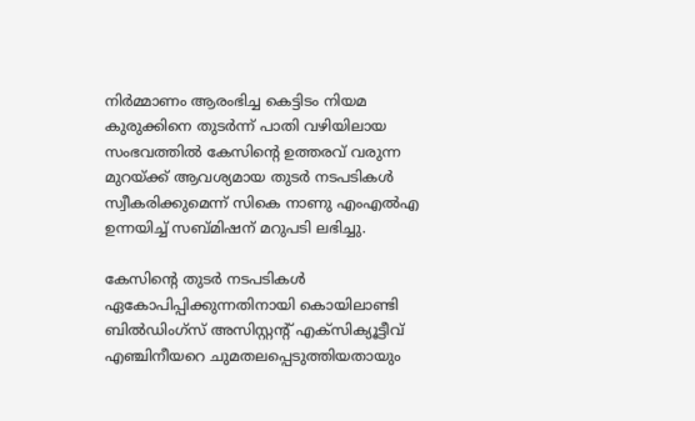നിര്‍മ്മാണം ആരംഭിച്ച കെട്ടിടം നിയമ കുരുക്കിനെ തുടര്‍ന്ന് പാതി വഴിയിലായ സംഭവത്തില്‍ കേസിന്റെ ഉത്തരവ് വരുന്ന മുറയ്ക്ക് ആവശ്യമായ തുടര്‍ നടപടികള്‍ സ്വീകരിക്കുമെന്ന് സികെ നാണു എംഎല്‍എ ഉന്നയിച്ച് സബ്മിഷന് മറുപടി ലഭിച്ചു.

കേസിന്റെ തുടര്‍ നടപടികള്‍ ഏകോപിപ്പിക്കുന്നതിനായി കൊയിലാണ്ടി ബില്‍ഡിംഗ്‌സ് അസിസ്റ്റന്റ് എക്‌സിക്യൂട്ടീവ് എഞ്ചിനീയറെ ചുമതലപ്പെടുത്തിയതായും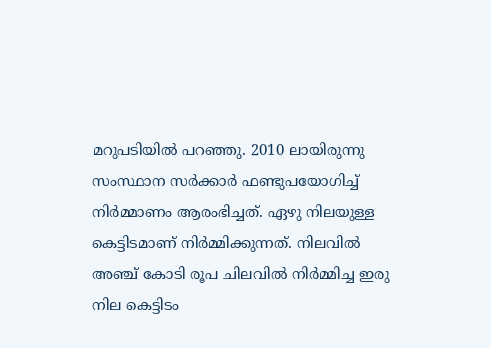മറുപടിയില്‍ പറഞ്ഞു. 2010 ലായിരുന്നു സംസ്ഥാന സര്‍ക്കാര്‍ ഫണ്ടുപയോഗിച്ച് നിര്‍മ്മാണം ആരംഭിച്ചത്. ഏഴു നിലയുള്ള കെട്ടിടമാണ് നിര്‍മ്മിക്കുന്നത്. നിലവില്‍ അഞ്ച് കോടി രൂപ ചിലവില്‍ നിര്‍മ്മിച്ച ഇരു നില കെട്ടിടം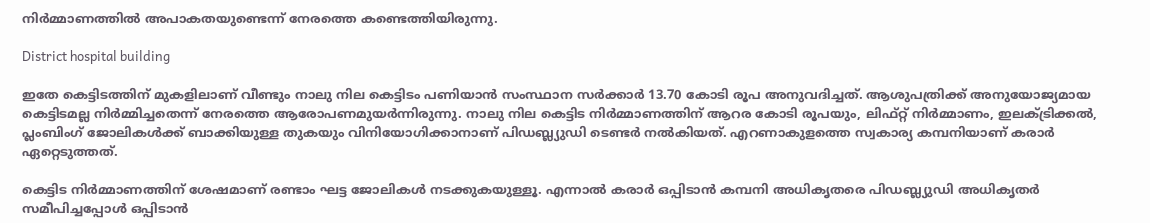നിര്‍മ്മാണത്തില്‍ അപാകതയുണ്ടെന്ന് നേരത്തെ കണ്ടെത്തിയിരുന്നു.

District hospital building

ഇതേ കെട്ടിടത്തിന് മുകളിലാണ് വീണ്ടും നാലു നില കെട്ടിടം പണിയാന്‍ സംസ്ഥാന സര്‍ക്കാര്‍ 13.70 കോടി രൂപ അനുവദിച്ചത്. ആശുപത്രിക്ക് അനുയോജ്യമായ കെട്ടിടമല്ല നിര്‍മ്മിച്ചതെന്ന് നേരത്തെ ആരോപണമുയര്‍ന്നിരുന്നു. നാലു നില കെട്ടിട നിര്‍മ്മാണത്തിന് ആറര കോടി രൂപയും, ലിഫ്റ്റ് നിര്‍മ്മാണം, ഇലക്ട്രിക്കല്‍, പ്ലംബിംഗ് ജോലികള്‍ക്ക് ബാക്കിയുള്ള തുകയും വിനിയോഗിക്കാനാണ് പിഡബ്ല്യുഡി ടെണ്ടര്‍ നല്‍കിയത്. എറണാകുളത്തെ സ്വകാര്യ കമ്പനിയാണ് കരാര്‍ ഏറ്റെടുത്തത്.

കെട്ടിട നിര്‍മ്മാണത്തിന് ശേഷമാണ് രണ്ടാം ഘട്ട ജോലികള്‍ നടക്കുകയുള്ളൂ. എന്നാല്‍ കരാര്‍ ഒപ്പിടാന്‍ കമ്പനി അധികൃതരെ പിഡബ്ല്യുഡി അധികൃതര്‍ സമീപിച്ചപ്പോള്‍ ഒപ്പിടാന്‍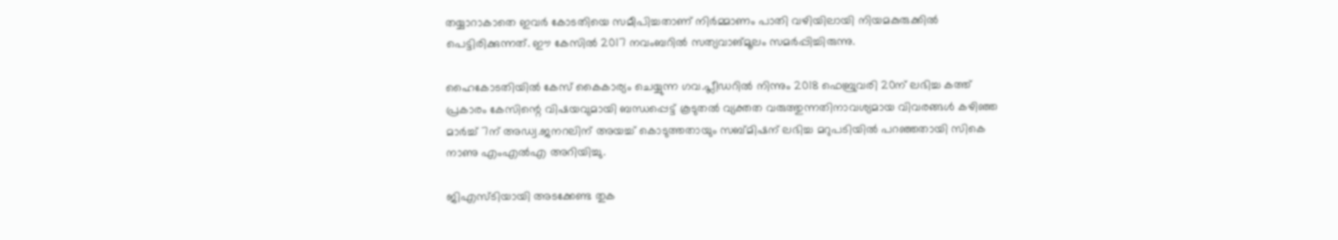തയ്യാറാകാതെ ഇവര്‍ കോടതിയെ സമീപിച്ചതാണ് നിര്‍മ്മാണം പാതി വഴിയിലായി നിയമകുരുക്കില്‍ പെട്ടിരിക്കുന്നത്. ഈ കേസില്‍ 2017 നവംബറില്‍ സത്യവാങ്മൂലം സമര്‍പ്പിച്ചിരുന്നു.

ഹൈകോടതിയില്‍ കേസ് കൈകാര്യം ചെയ്യുന്ന ഗവ.പ്ലീഡറില്‍ നിന്നും 2018 ഫെബ്രുവരി 20ന് ലഭിച്ച കത്ത് പ്രകാരം കേസിന്റെ വിഷയവുമായി ബന്ധപ്പെട്ട് കൂടുതല്‍ വ്യക്തത വരുത്തുന്നതിനാവശ്യമായ വിവരങ്ങള്‍ കഴിഞ്ഞ മാര്‍ച്ച് 7ന് അഡ്വ.ജനറലിന് അയച്ച് കൊടുത്തതായും സബ്മിഷന് ലഭിച്ച മറുപടിയില്‍ പറഞ്ഞതായി സികെ നാണു എംഎല്‍എ അറിയിച്ചു.

ജിഎസ്ടിയായി അടക്കേണ്ട തുക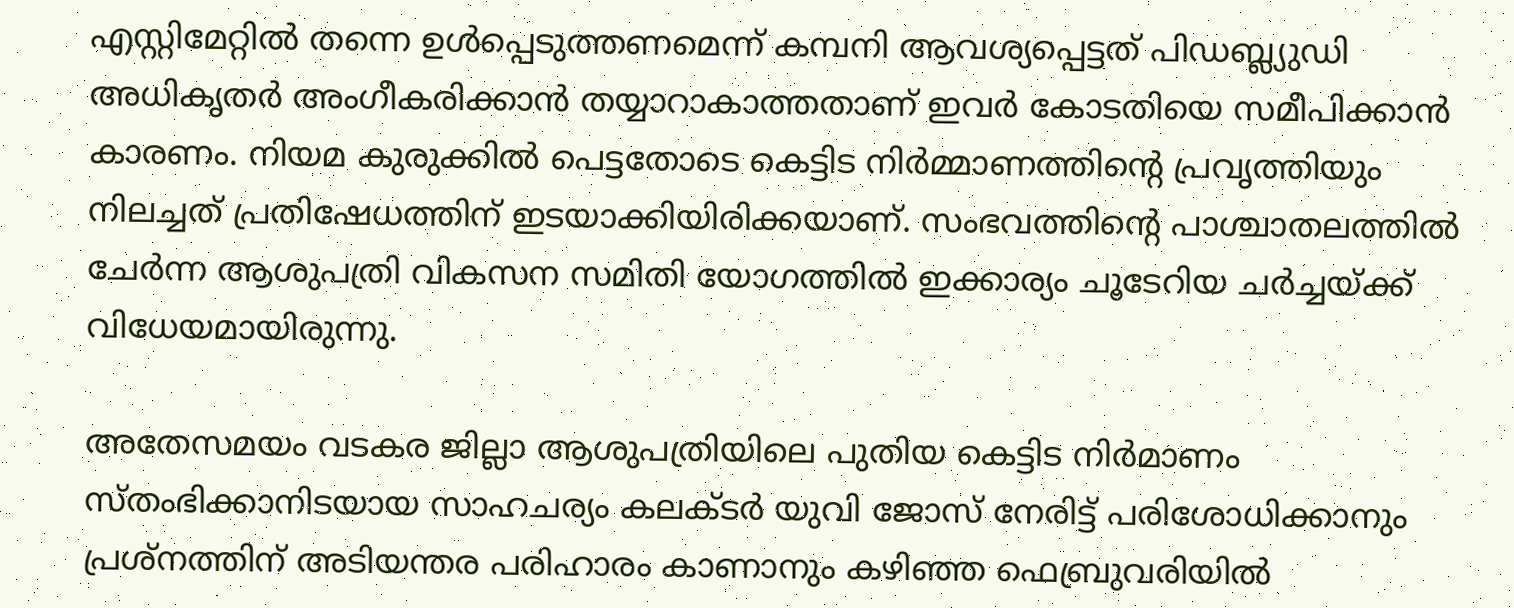എസ്റ്റിമേറ്റില്‍ തന്നെ ഉള്‍പ്പെടുത്തണമെന്ന് കമ്പനി ആവശ്യപ്പെട്ടത് പിഡബ്ല്യുഡി അധികൃതര്‍ അംഗീകരിക്കാന്‍ തയ്യാറാകാത്തതാണ് ഇവര്‍ കോടതിയെ സമീപിക്കാന്‍ കാരണം. നിയമ കുരുക്കില്‍ പെട്ടതോടെ കെട്ടിട നിര്‍മ്മാണത്തിന്റെ പ്രവൃത്തിയും നിലച്ചത് പ്രതിഷേധത്തിന് ഇടയാക്കിയിരിക്കയാണ്. സംഭവത്തിന്റെ പാശ്ചാതലത്തില്‍ ചേര്‍ന്ന ആശുപത്രി വികസന സമിതി യോഗത്തില്‍ ഇക്കാര്യം ചൂടേറിയ ചര്‍ച്ചയ്ക്ക് വിധേയമായിരുന്നു.

അതേസമയം വടകര ജില്ലാ ആശുപത്രിയിലെ പുതിയ കെട്ടിട നിര്‍മാണം സ്തംഭിക്കാനിടയായ സാഹചര്യം കലക്ടര്‍ യുവി ജോസ് നേരിട്ട് പരിശോധിക്കാനും പ്രശ്‌നത്തിന് അടിയന്തര പരിഹാരം കാണാനും കഴിഞ്ഞ ഫെബ്രുവരിയില്‍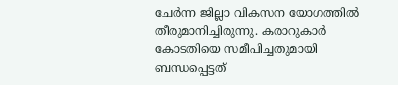ചേര്‍ന്ന ജില്ലാ വികസന യോഗത്തില്‍ തീരുമാനിച്ചിരുന്നു. കരാറുകാര്‍ കോടതിയെ സമീപിച്ചതുമായി ബന്ധപ്പെട്ടത്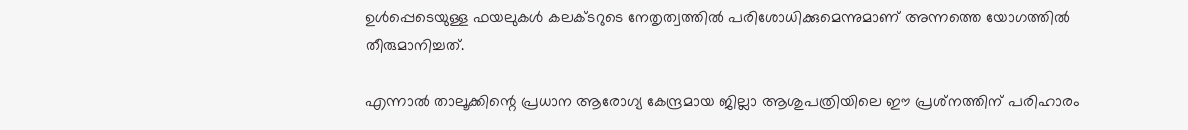ഉള്‍പ്പെടെയുള്ള ഫയലുകള്‍ കലക്ടറുടെ നേതൃത്വത്തില്‍ പരിശോധിക്കുമെന്നുമാണ് അന്നത്തെ യോഗത്തില്‍ തീരുമാനിച്ചത്.

എന്നാല്‍ താലൂക്കിന്റെ പ്രധാന ആരോഗ്യ കേന്ദ്രമായ ജില്ലാ ആശുപത്രിയിലെ ഈ പ്രശ്‌നത്തിന് പരിഹാരം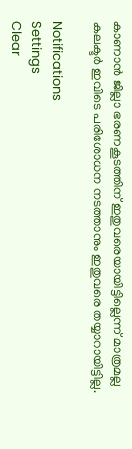കാണാന്‍ ജില്ലാ ഭരണകൂടത്തിന് ഇതുവരെയായിട്ടില്ലെന്ന് മാത്രമല്ല കലക്ടര്‍ ഇവിടെ പരിശോധന നടത്താനും ഇതുവരെ തയ്യാറായിട്ടില്ല.

Notifications
Settings
Clear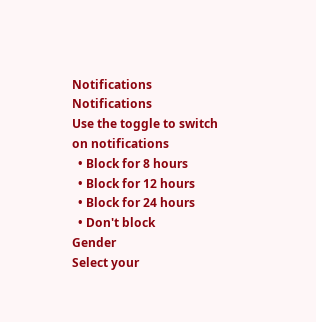Notifications
Notifications
Use the toggle to switch on notifications
  • Block for 8 hours
  • Block for 12 hours
  • Block for 24 hours
  • Don't block
Gender
Select your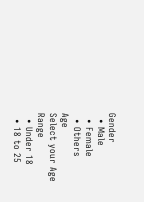Gender
  • Male
  • Female
  • Others
Age
Select your Age Range
  • Under 18
  • 18 to 25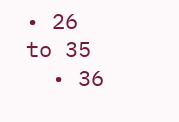• 26 to 35
  • 36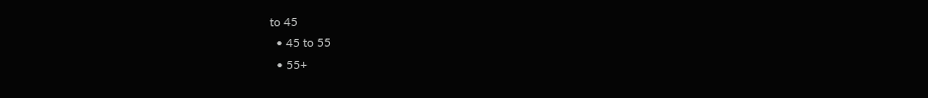to 45
  • 45 to 55
  • 55+